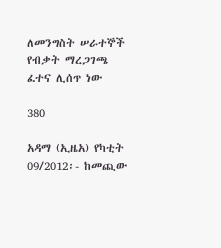ለመንግስት ሠራተኞች የብቃት ማረጋገጫ ፈተና ሊሰጥ ነው

380

አዳማ (ኢዜአ) የካቲት 09/2012፡- ከመጪው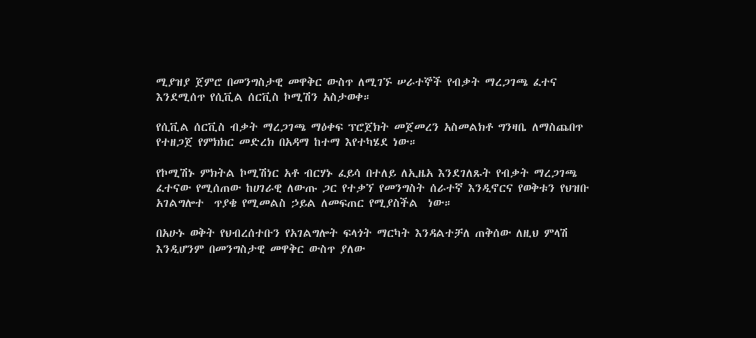ሚያዝያ ጀምሮ በመንግስታዊ መዋቅር ውስጥ ለሚገኙ ሠራተኞች የብቃት ማረጋገጫ ፈተና እንደሚሰጥ የሲቪል ሰርቪስ ኮሚሽን አስታወቀ።

የሲቪል ሰርቪስ ብቃት ማረጋገጫ ማዕቀፍ ፕሮጀክት መጀመረን አስመልክቶ ግንዛቤ ለማስጨበጥ የተዘጋጀ የምክክር መድረክ በአዳማ ከተማ እየተካሄደ ነው።

የኮሚሽኑ ምክትል ኮሚሽነር አቶ ብርሃኑ ፈይሳ በተለይ ለኢዜአ እንደገለጹት የብቃት ማረጋገጫ ፈተናው የሚሰጠው ከሀገራዊ ለውጡ ጋር የተቃኘ የመንግስት ሰራተኛ እንዲኖርና የወቅቱን የህዝቡ አገልግሎተ  ጥያቄ የሚመልስ ኃይል ለመፍጠር የሚያስችል  ነው።

በአሁኑ ወቅት የህብረሰተቡን የአገልግሎት ፍላጎት ማርካት እንዳልተቻለ ጠቅሰው ለዚህ ምላሽ እንዲሆንም በመንግስታዊ መዋቅር ውስጥ ያለው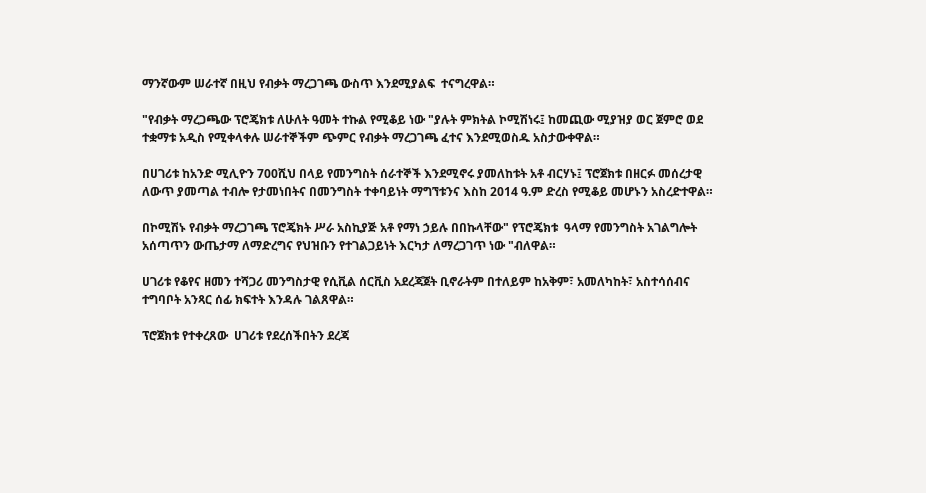ማንኛውም ሠራተኛ በዚህ የብቃት ማረጋገጫ ውስጥ እንደሚያልፍ  ተናግረዋል።

"የብቃት ማረጋጫው ፕሮጄክቱ ለሁለት ዓመት ተኩል የሚቆይ ነው "ያሉት ምክትል ኮሚሽነሩ፤ ከመጪው ሚያዝያ ወር ጀምሮ ወደ ተቋማቱ አዲስ የሚቀላቀሉ ሠራተኞችም ጭምር የብቃት ማረጋገጫ ፈተና እንደሚወስዱ አስታውቀዋል።

በሀገሪቱ ከአንድ ሚሊዮን 700ሺህ በላይ የመንግስት ሰራተኞች እንደሚኖሩ ያመለከቱት አቶ ብርሃኑ፤ ፕሮጀክቱ በዘርፉ መሰረታዊ ለውጥ ያመጣል ተብሎ የታመነበትና በመንግስት ተቀባይነት ማግኘቱንና እስከ 2014 ዓ.ም ድረስ የሚቆይ መሆኑን አስረድተዋል።

በኮሚሽኑ የብቃት ማረጋገጫ ፕሮጄክት ሥራ አስኪያጅ አቶ የማነ ኃይሉ በበኩላቸው" የፕሮጄክቱ  ዓላማ የመንግስት አገልግሎት አሰጣጥን ውጤታማ ለማድረግና የህዝቡን የተገልጋይነት እርካታ ለማረጋገጥ ነው "ብለዋል።

ሀገሪቱ የቆየና ዘመን ተሻጋሪ መንግስታዊ የሲቪል ሰርቪስ አደረጃጀት ቢኖራትም በተለይም ከአቅም፣ አመለካከት፣ አስተሳሰብና ተግባቦት አንጻር ሰፊ ክፍተት እንዳሉ ገልጸዋል።

ፕሮጀክቱ የተቀረጸው  ሀገሪቱ የደረሰችበትን ደረጃ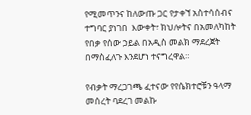የሚመጥንና ከለውጡ ጋር የታቀኘ አስተሳሰብና ተግባር ያነገበ  እውቀት፣ ክህሎትና በአመለካከት የበቃ የሰው ኃይል በአዲስ መልክ ማደረጀት በማስፈለጉ እንደሆነ ተናግረዋል።

የብቃት ማረጋገጫ ፈተናው የየሴክተሮቹን ዓላማ መሰረት ባደረገ መልኩ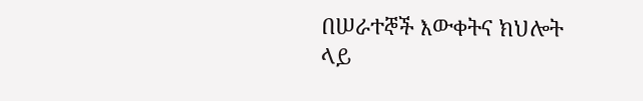በሠራተኞች እውቀትና ክህሎት ላይ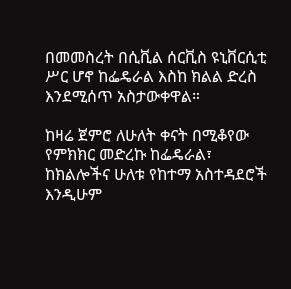በመመስረት በሲቪል ሰርቪስ ዩኒቨርሲቲ ሥር ሆኖ ከፌዴራል እስከ ክልል ድረስ እንደሚሰጥ አስታውቀዋል።

ከዛሬ ጀምሮ ለሁለት ቀናት በሚቆየው የምክክር መድረኩ ከፌዴራል፣ ከክልሎችና ሁለቱ የከተማ አስተዳደሮች እንዲሁም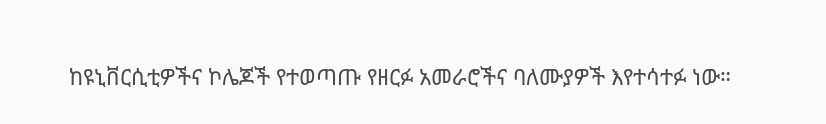ከዩኒቨርሲቲዎችና ኮሌጆች የተወጣጡ የዘርፉ አመራሮችና ባለሙያዎች እየተሳተፉ ነው።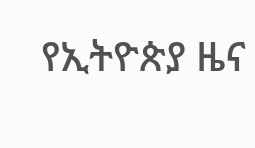የኢትዮጵያ ዜና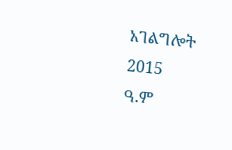አገልግሎት
2015
ዓ.ም